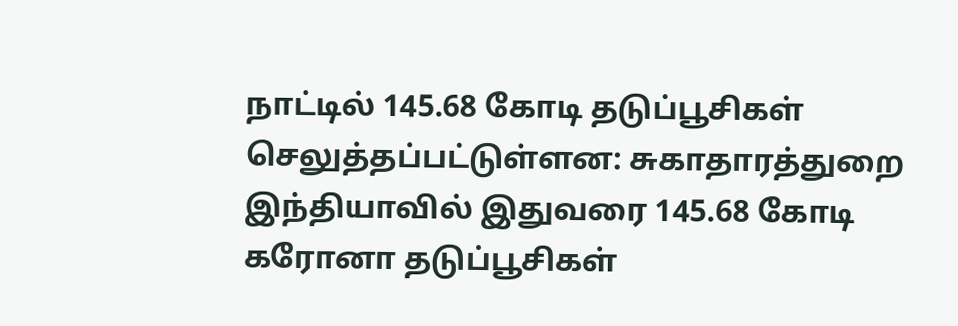நாட்டில் 145.68 கோடி தடுப்பூசிகள் செலுத்தப்பட்டுள்ளன: சுகாதாரத்துறை
இந்தியாவில் இதுவரை 145.68 கோடி கரோனா தடுப்பூசிகள்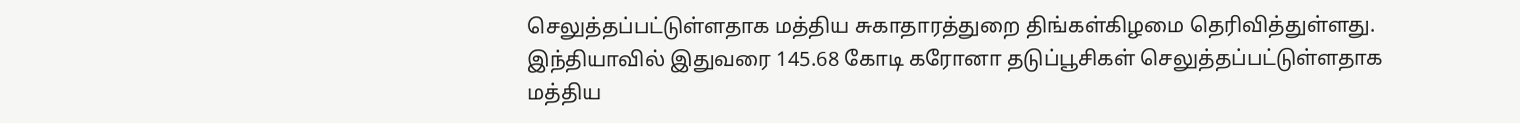செலுத்தப்பட்டுள்ளதாக மத்திய சுகாதாரத்துறை திங்கள்கிழமை தெரிவித்துள்ளது.
இந்தியாவில் இதுவரை 145.68 கோடி கரோனா தடுப்பூசிகள் செலுத்தப்பட்டுள்ளதாக மத்திய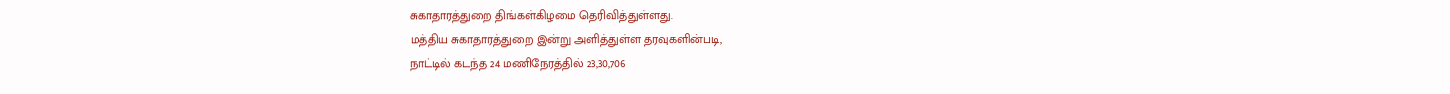சுகாதாரத்துறை திங்கள்கிழமை தெரிவித்துள்ளது.
மத்திய சுகாதாரத்துறை இன்று அளித்துள்ள தரவுகளின்படி,
நாட்டில் கடந்த 24 மணிநேரத்தில் 23,30,706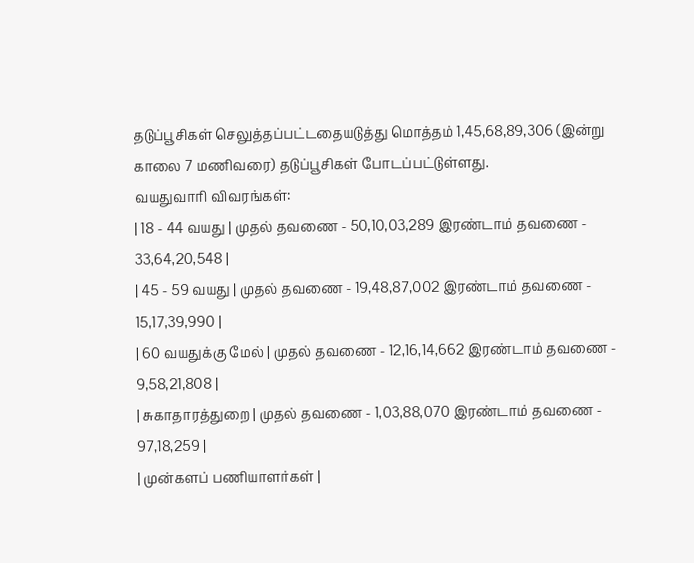தடுப்பூசிகள் செலுத்தப்பட்டதையடுத்து மொத்தம் 1,45,68,89,306 (இன்று காலை 7 மணிவரை) தடுப்பூசிகள் போடப்பட்டுள்ளது.
வயதுவாரி விவரங்கள்:
| 18 - 44 வயது | முதல் தவணை - 50,10,03,289 இரண்டாம் தவணை - 33,64,20,548 |
| 45 - 59 வயது | முதல் தவணை - 19,48,87,002 இரண்டாம் தவணை - 15,17,39,990 |
| 60 வயதுக்கு மேல் | முதல் தவணை - 12,16,14,662 இரண்டாம் தவணை - 9,58,21,808 |
| சுகாதாரத்துறை | முதல் தவணை - 1,03,88,070 இரண்டாம் தவணை - 97,18,259 |
| முன்களப் பணியாளர்கள் |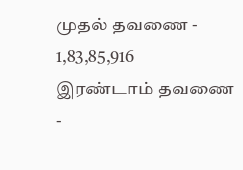முதல் தவணை - 1,83,85,916 இரண்டாம் தவணை -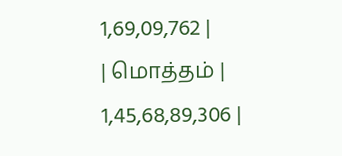1,69,09,762 |
| மொத்தம் | 1,45,68,89,306 |